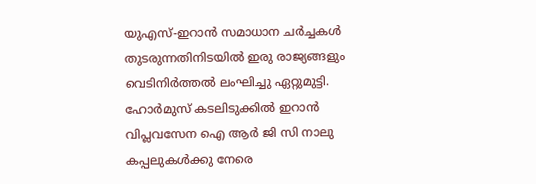യുഎസ്-ഇറാൻ സമാധാന ചർച്ചകൾ തുടരുന്നതിനിടയിൽ ഇരു രാജ്യങ്ങളും വെടിനിർത്തൽ ലംഘിച്ചു ഏറ്റുമുട്ടി. ഹോർമുസ് കടലിടുക്കിൽ ഇറാൻ വിപ്ലവസേന ഐ ആർ ജി സി നാലു കപ്പലുകൾക്കു നേരെ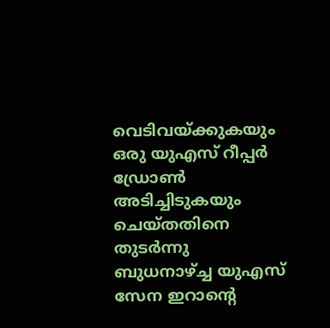വെടിവയ്ക്കുകയും ഒരു യുഎസ് റീപ്പർ ഡ്രോൺ അടിച്ചിടുകയും ചെയ്തതിനെ തുടർന്നു ബുധനാഴ്ച്ച യുഎസ് സേന ഇറാന്റെ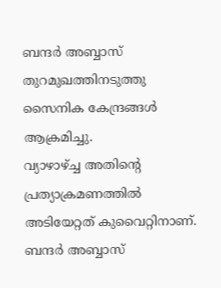ബന്ദർ അബ്ബാസ് തുറമുഖത്തിനടുത്തു സൈനിക കേന്ദ്രങ്ങൾ ആക്രമിച്ചു.
വ്യാഴാഴ്ച്ച അതിന്റെ പ്രത്യാക്രമണത്തിൽ അടിയേറ്റത് കുവൈറ്റിനാണ്. ബന്ദർ അബ്ബാസ്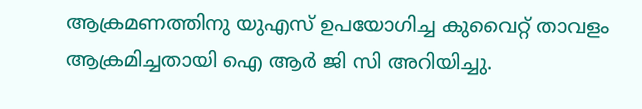ആക്രമണത്തിനു യുഎസ് ഉപയോഗിച്ച കുവൈറ്റ് താവളം ആക്രമിച്ചതായി ഐ ആർ ജി സി അറിയിച്ചു.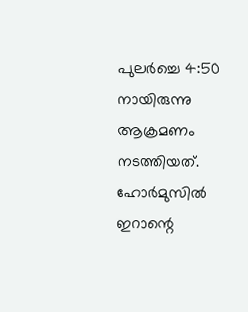പുലർച്ചെ 4:50 നായിരുന്നു ആക്രമണം നടത്തിയത്.
ഹോർമുസിൽ ഇറാന്റെ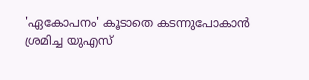'ഏകോപനം' കൂടാതെ കടന്നുപോകാൻ ശ്രമിച്ച യുഎസ്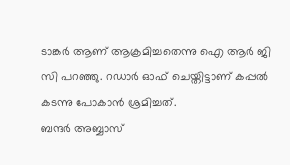ടാങ്കർ ആണ് ആക്രമിച്ചതെന്നു ഐ ആർ ജി സി പറഞ്ഞു. റഡാർ ഓഫ് ചെയ്തിട്ടാണ് കപ്പൽ കടന്നു പോകാൻ ശ്രമിച്ചത്.
ബന്ദർ അബ്ബാസ്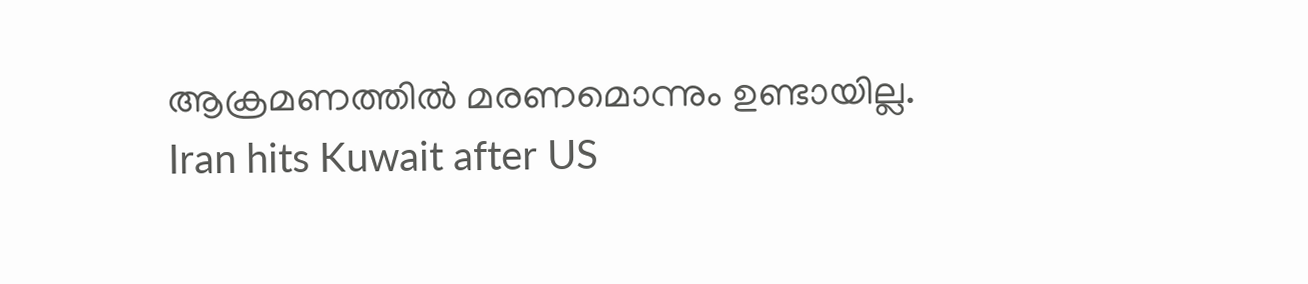ആക്രമണത്തിൽ മരണമൊന്നും ഉണ്ടായില്ല.
Iran hits Kuwait after US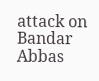attack on Bandar Abbas